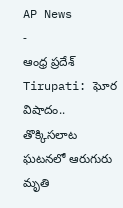AP News
-
ఆంధ్ర ప్రదేశ్
Tirupati: ఘోర విషాదం.. తొక్కిసలాట ఘటనలో ఆరుగురు మృతి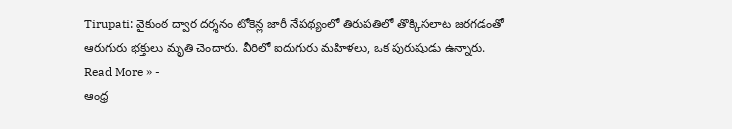Tirupati: వైకుంఠ ద్వార దర్శనం టోకెన్ల జారీ నేపథ్యంలో తిరుపతిలో తొక్కిసలాట జరగడంతో ఆరుగురు భక్తులు మృతి చెందారు. వీరిలో ఐదుగురు మహిళలు, ఒక పురుషుడు ఉన్నారు.
Read More » -
ఆంధ్ర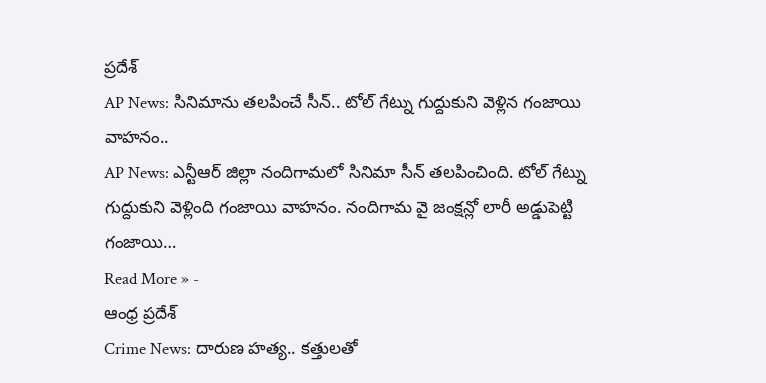ప్రదేశ్
AP News: సినిమాను తలపించే సీన్.. టోల్ గేట్ను గుద్దుకుని వెళ్లిన గంజాయి వాహనం..
AP News: ఎన్టీఆర్ జిల్లా నందిగామలో సినిమా సీన్ తలపించింది. టోల్ గేట్ను గుద్దుకుని వెళ్లింది గంజాయి వాహనం. నందిగామ వై జంక్షన్లో లారీ అడ్డుపెట్టి గంజాయి…
Read More » -
ఆంధ్ర ప్రదేశ్
Crime News: దారుణ హత్య.. కత్తులతో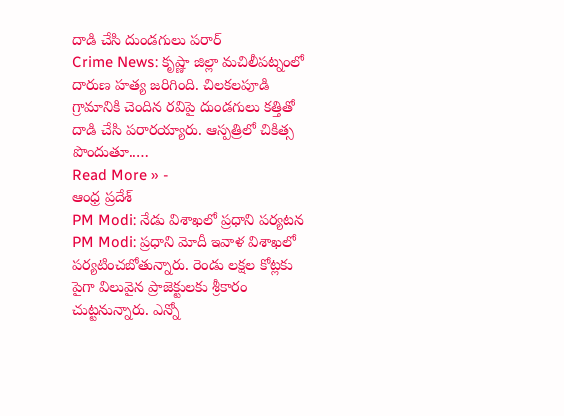దాడి చేసి దుండగులు పరార్
Crime News: కృష్ణా జిల్లా మచిలీపట్నంలో దారుణ హత్య జరిగింది. చిలకలపూడి గ్రామానికి చెందిన రవిపై దుండగులు కత్తితో దాడి చేసి పరారయ్యారు. ఆస్పత్రిలో చికిత్స పొందుతూ..…
Read More » -
ఆంధ్ర ప్రదేశ్
PM Modi: నేడు విశాఖలో ప్రధాని పర్యటన
PM Modi: ప్రధాని మోదీ ఇవాళ విశాఖలో పర్యటించబోతున్నారు. రెండు లక్షల కోట్లకు పైగా విలువైన ప్రాజెక్టులకు శ్రీకారం చుట్టనున్నారు. ఎన్నో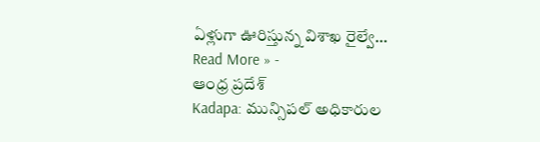ఏళ్లుగా ఊరిస్తున్న విశాఖ రైల్వే…
Read More » -
ఆంధ్ర ప్రదేశ్
Kadapa: మున్సిపల్ అధికారుల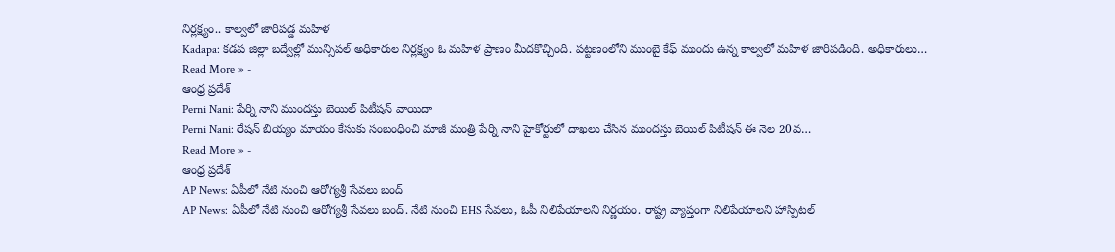నిర్లక్ష్యం.. కాల్వలో జారిపడ్డ మహిళ
Kadapa: కడప జిల్లా బద్వేల్లో మున్సిపల్ అధికారుల నిర్లక్ష్యం ఓ మహిళ ప్రాణం మీదకొచ్చింది. పట్టణంలోని ముంబై కేఫ్ ముందు ఉన్న కాల్వలో మహిళ జారిపడింది. అధికారులు…
Read More » -
ఆంధ్ర ప్రదేశ్
Perni Nani: పేర్ని నాని ముందస్తు బెయిల్ పిటీషన్ వాయిదా
Perni Nani: రేషన్ బియ్యం మాయం కేసుకు సంబంధించి మాజీ మంత్రి పేర్ని నాని హైకోర్టులో దాఖలు చేసిన ముందస్తు బెయిల్ పిటీషన్ ఈ నెల 20వ…
Read More » -
ఆంధ్ర ప్రదేశ్
AP News: ఏపీలో నేటి నుంచి ఆరోగ్యశ్రీ సేవలు బంద్
AP News: ఏపీలో నేటి నుంచి ఆరోగ్యశ్రీ సేవలు బంద్. నేటి నుంచి EHS సేవలు, ఓపీ నిలిపేయాలని నిర్ణయం. రాష్ట్ర వ్యాప్తంగా నిలిపేయాలని హాస్పిటల్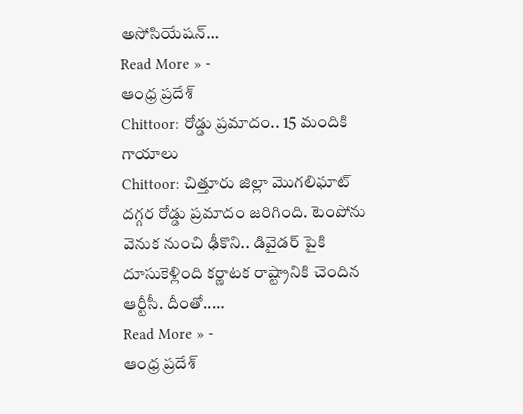అసోసియేషన్…
Read More » -
ఆంధ్ర ప్రదేశ్
Chittoor: రోడ్డు ప్రమాదం.. 15 మందికి గాయాలు
Chittoor: చిత్తూరు జిల్లా మొగలిఘాట్ దగ్గర రోడ్డు ప్రమాదం జరిగింది. టెంపోను వెనుక నుంచి ఢీకొని.. డివైడర్ పైకి దూసుకెళ్లింది కర్ణాటక రాష్ట్రానికి చెందిన ఆర్టీసీ. దీంతో..…
Read More » -
ఆంధ్ర ప్రదేశ్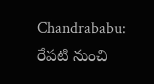Chandrababu: రేపటి నుంచి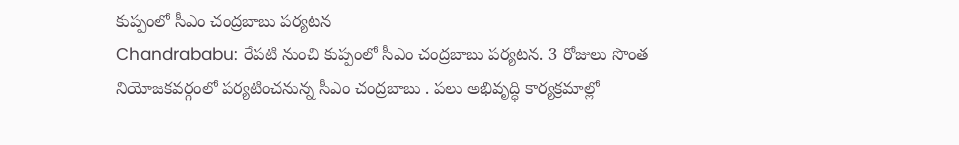కుప్పంలో సీఎం చంద్రబాబు పర్యటన
Chandrababu: రేపటి నుంచి కుప్పంలో సీఎం చంద్రబాబు పర్యటన. 3 రోజులు సొంత నియోజకవర్గంలో పర్యటించనున్న సీఎం చంద్రబాబు . పలు అభివృద్ధి కార్యక్రమాల్లో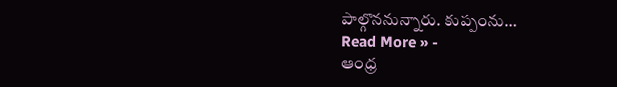పాల్గొననున్నారు. కుప్పంను…
Read More » -
ఆంధ్ర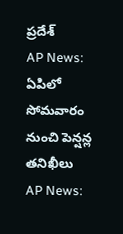ప్రదేశ్
AP News: ఏపిలో సోమవారం నుంచి పెన్షన్ల తనిఖీలు
AP News: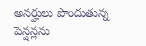అనర్హులు పొందుతున్న పెన్షన్లను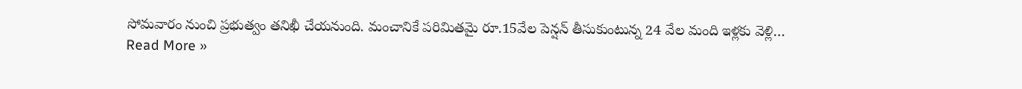సోమవారం నుంచి ప్రభుత్వం తనిఖీ చేయనుంది. మంచానికే పరిమితమై రూ.15వేల పెన్షన్ తీసుకుంటున్న 24 వేల మంది ఇళ్లకు వెళ్లి…
Read More »